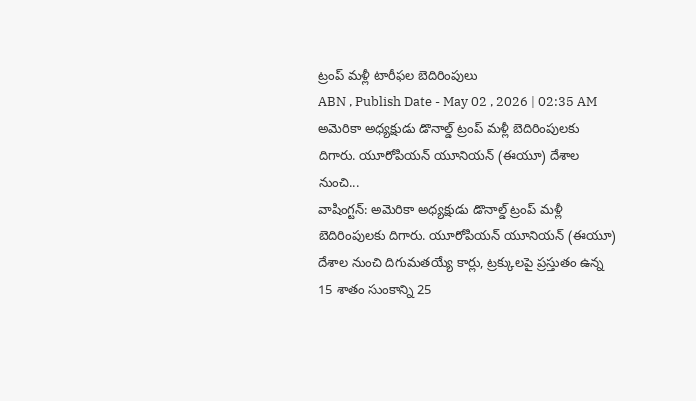ట్రంప్ మళ్లీ టారీఫల బెదిరింపులు
ABN , Publish Date - May 02 , 2026 | 02:35 AM
అమెరికా అధ్యక్షుడు డొనాల్డ్ ట్రంప్ మళ్లీ బెదిరింపులకు దిగారు. యూరోపియన్ యూనియన్ (ఈయూ) దేశాల నుంచి...
వాషింగ్టన్: అమెరికా అధ్యక్షుడు డొనాల్డ్ ట్రంప్ మళ్లీ బెదిరింపులకు దిగారు. యూరోపియన్ యూనియన్ (ఈయూ) దేశాల నుంచి దిగుమతయ్యే కార్లు, ట్రక్కులపై ప్రస్తుతం ఉన్న 15 శాతం సుంకాన్ని 25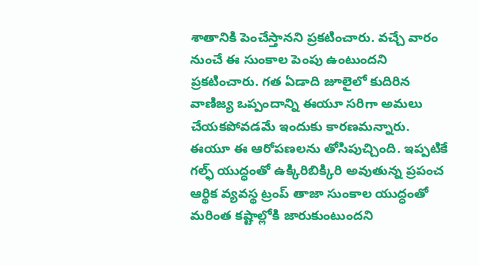శాతానికి పెంచేస్తానని ప్రకటించారు. వచ్చే వారం నుంచే ఈ సుంకాల పెంపు ఉంటుందని ప్రకటించారు. గత ఏడాది జూలైలో కుదిరిన వాణిజ్య ఒప్పందాన్ని ఈయూ సరిగా అమలు చేయకపోవడమే ఇందుకు కారణమన్నారు. ఈయూ ఈ ఆరోపణలను తోసిపుచ్చింది. ఇప్పటికే గల్ఫ్ యుద్ధంతో ఉక్కిరిబిక్కిరి అవుతున్న ప్రపంచ ఆర్థిక వ్యవస్థ ట్రంప్ తాజా సుంకాల యుద్ధంతో మరింత కష్టాల్లోకి జారుకుంటుందని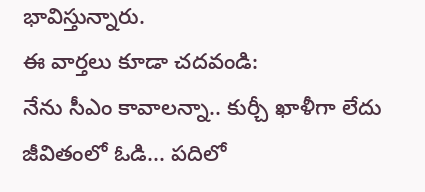భావిస్తున్నారు.
ఈ వార్తలు కూడా చదవండి:
నేను సీఎం కావాలన్నా.. కుర్చీ ఖాళీగా లేదు
జీవితంలో ఓడి... పదిలో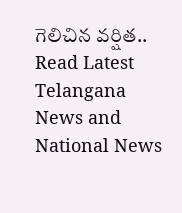గెలిచిన వర్షిత..
Read Latest Telangana News and National News